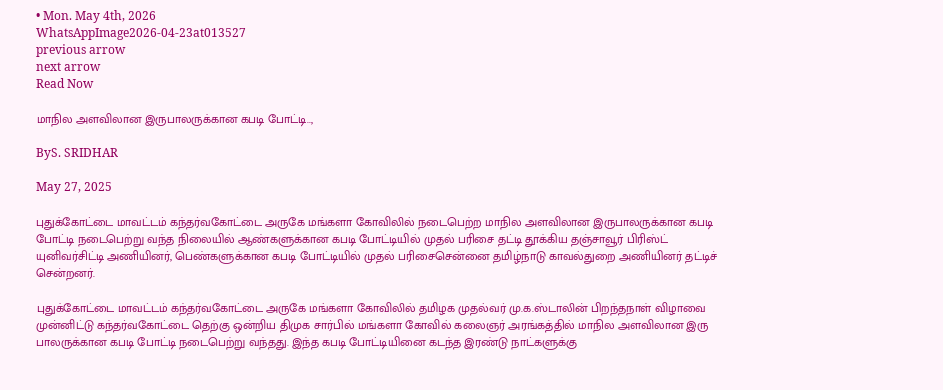• Mon. May 4th, 2026
WhatsAppImage2026-04-23at013527
previous arrow
next arrow
Read Now

மாநில அளவிலான இருபாலருக்கான கபடி போட்டி..,

ByS. SRIDHAR

May 27, 2025

புதுக்கோட்டை மாவட்டம் கந்தர்வகோட்டை அருகே மங்களா கோவிலில் நடைபெற்ற மாநில அளவிலான இருபாலருக்கான கபடி போட்டி நடைபெற்று வந்த நிலையில் ஆண்களுக்கான கபடி போட்டியில் முதல் பரிசை தட்டி தூக்கிய தஞ்சாவூர் பிரிஸ்ட் யுனிவர்சிட்டி அணியினர், பெண்களுக்கான கபடி போட்டியில் முதல் பரிசைசென்னை தமிழ்நாடு காவல்துறை அணியினர் தட்டிச் சென்றனர்.

புதுக்கோட்டை மாவட்டம் கந்தர்வகோட்டை அருகே மங்களா கோவிலில் தமிழக முதல்வர் மு.க.ஸ்டாலின் பிறந்தநாள் விழாவை முன்னிட்டு கந்தர்வகோட்டை தெற்கு ஒன்றிய திமுக சார்பில் மங்களா கோவில் கலைஞர் அரங்கத்தில் மாநில அளவிலான இரு பாலருக்கான கபடி போட்டி நடைபெற்று வந்தது. இந்த கபடி போட்டியினை கடந்த இரண்டு நாட்களுக்கு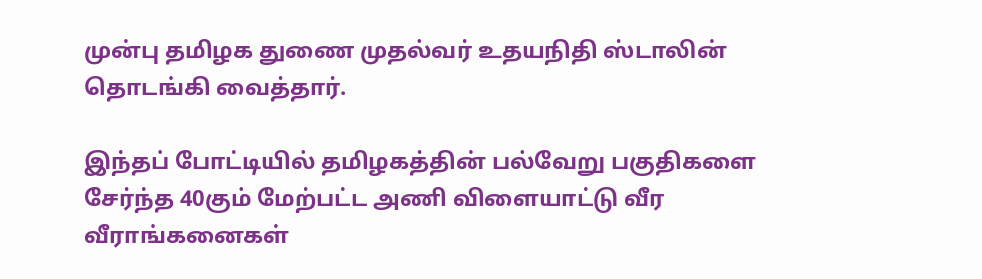முன்பு தமிழக துணை முதல்வர் உதயநிதி ஸ்டாலின் தொடங்கி வைத்தார்.

இந்தப் போட்டியில் தமிழகத்தின் பல்வேறு பகுதிகளை சேர்ந்த 40கும் மேற்பட்ட அணி விளையாட்டு வீர வீராங்கனைகள்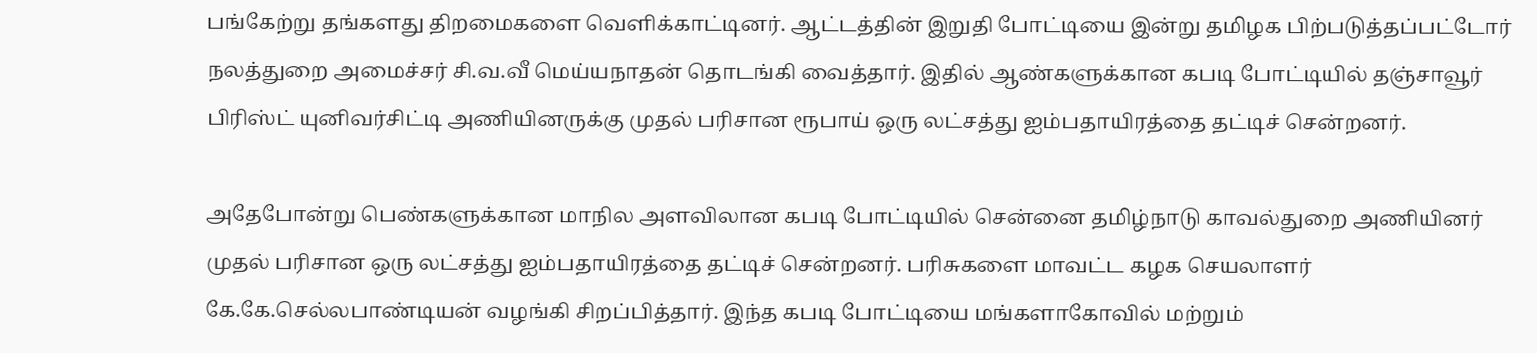பங்கேற்று தங்களது திறமைகளை வெளிக்காட்டினர். ஆட்டத்தின் இறுதி போட்டியை இன்று தமிழக பிற்படுத்தப்பட்டோர் நலத்துறை அமைச்சர் சி.வ.வீ மெய்யநாதன் தொடங்கி வைத்தார். இதில் ஆண்களுக்கான கபடி போட்டியில் தஞ்சாவூர் பிரிஸ்ட் யுனிவர்சிட்டி அணியினருக்கு முதல் பரிசான ரூபாய் ஒரு லட்சத்து ஐம்பதாயிரத்தை தட்டிச் சென்றனர்.

அதேபோன்று பெண்களுக்கான மாநில அளவிலான கபடி போட்டியில் சென்னை தமிழ்நாடு காவல்துறை அணியினர் முதல் பரிசான ஒரு லட்சத்து ஐம்பதாயிரத்தை தட்டிச் சென்றனர். பரிசுகளை மாவட்ட கழக செயலாளர் கே.கே.செல்லபாண்டியன் வழங்கி சிறப்பித்தார். இந்த கபடி போட்டியை மங்களாகோவில் மற்றும்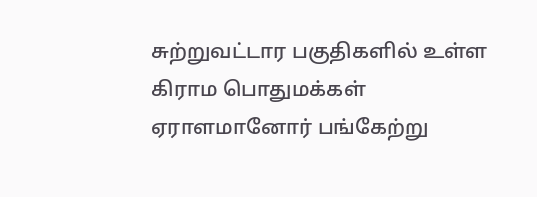சுற்றுவட்டார பகுதிகளில் உள்ள கிராம பொதுமக்கள் ஏராளமானோர் பங்கேற்று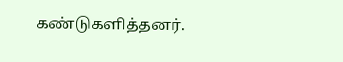கண்டுகளித்தனர்.